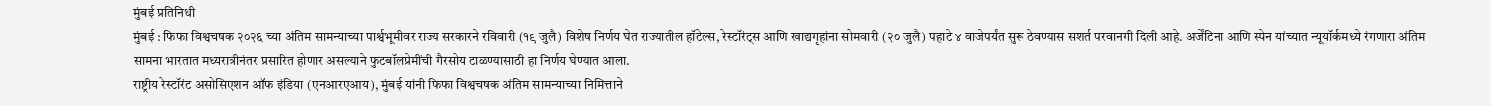मुंबई प्रतिनिधी
मुंबई : फिफा विश्वचषक २०२६ च्या अंतिम सामन्याच्या पार्श्वभूमीवर राज्य सरकारने रविवारी (१९ जुलै) विशेष निर्णय घेत राज्यातील हॉटेल्स, रेस्टॉरंट्स आणि खाद्यगृहांना सोमवारी (२० जुलै) पहाटे ४ वाजेपर्यंत सुरू ठेवण्यास सशर्त परवानगी दिली आहे. अर्जेंटिना आणि स्पेन यांच्यात न्यूयॉर्कमध्ये रंगणारा अंतिम सामना भारतात मध्यरात्रीनंतर प्रसारित होणार असल्याने फुटबॉलप्रेमींची गैरसोय टाळण्यासाठी हा निर्णय घेण्यात आला.
राष्ट्रीय रेस्टॉरंट असोसिएशन ऑफ इंडिया (एनआरएआय), मुंबई यांनी फिफा विश्वचषक अंतिम सामन्याच्या निमित्ताने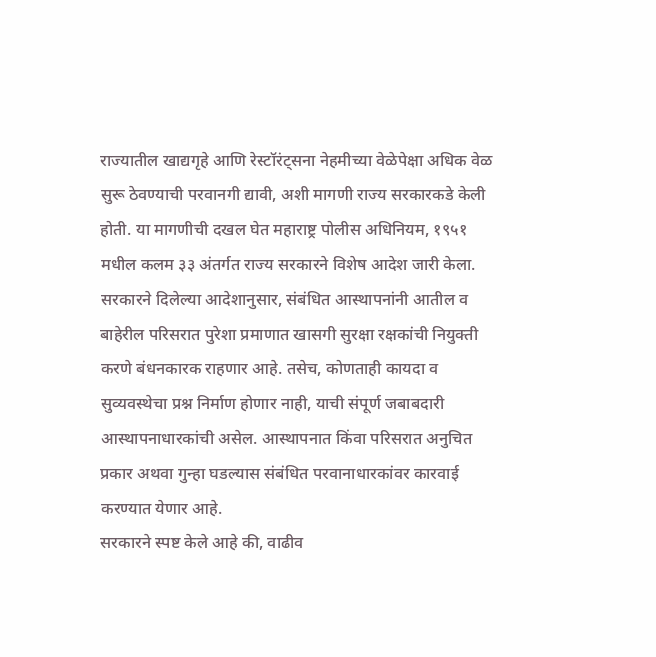राज्यातील खाद्यगृहे आणि रेस्टॉरंट्सना नेहमीच्या वेळेपेक्षा अधिक वेळ सुरू ठेवण्याची परवानगी द्यावी, अशी मागणी राज्य सरकारकडे केली होती. या मागणीची दखल घेत महाराष्ट्र पोलीस अधिनियम, १९५१ मधील कलम ३३ अंतर्गत राज्य सरकारने विशेष आदेश जारी केला.
सरकारने दिलेल्या आदेशानुसार, संबंधित आस्थापनांनी आतील व बाहेरील परिसरात पुरेशा प्रमाणात खासगी सुरक्षा रक्षकांची नियुक्ती करणे बंधनकारक राहणार आहे. तसेच, कोणताही कायदा व सुव्यवस्थेचा प्रश्न निर्माण होणार नाही, याची संपूर्ण जबाबदारी आस्थापनाधारकांची असेल. आस्थापनात किंवा परिसरात अनुचित प्रकार अथवा गुन्हा घडल्यास संबंधित परवानाधारकांवर कारवाई करण्यात येणार आहे.
सरकारने स्पष्ट केले आहे की, वाढीव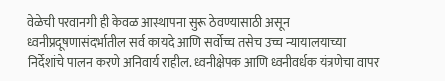वेळेची परवानगी ही केवळ आस्थापना सुरू ठेवण्यासाठी असून ध्वनीप्रदूषणासंदर्भातील सर्व कायदे आणि सर्वोच्च तसेच उच्च न्यायालयाच्या निर्देशांचे पालन करणे अनिवार्य राहील. ध्वनीक्षेपक आणि ध्वनीवर्धक यंत्रणेचा वापर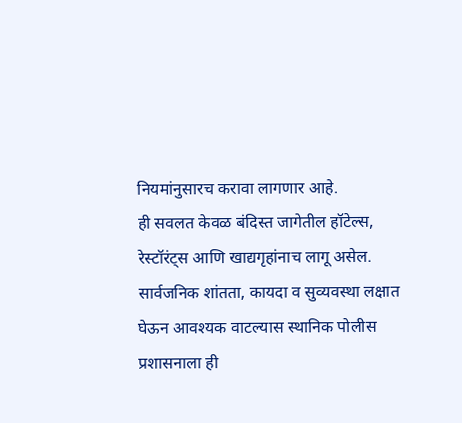नियमांनुसारच करावा लागणार आहे.
ही सवलत केवळ बंदिस्त जागेतील हॉटेल्स, रेस्टॉरंट्स आणि खाद्यगृहांनाच लागू असेल. सार्वजनिक शांतता, कायदा व सुव्यवस्था लक्षात घेऊन आवश्यक वाटल्यास स्थानिक पोलीस प्रशासनाला ही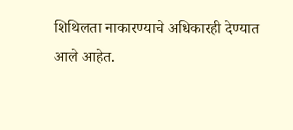शिथिलता नाकारण्याचे अधिकारही देण्यात आले आहेत.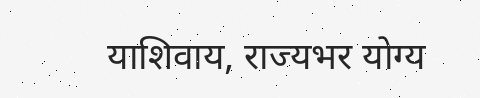याशिवाय, राज्यभर योग्य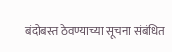बंदोबस्त ठेवण्याच्या सूचना संबंधित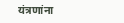यंत्रणांना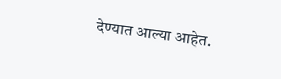देण्यात आल्या आहेत.